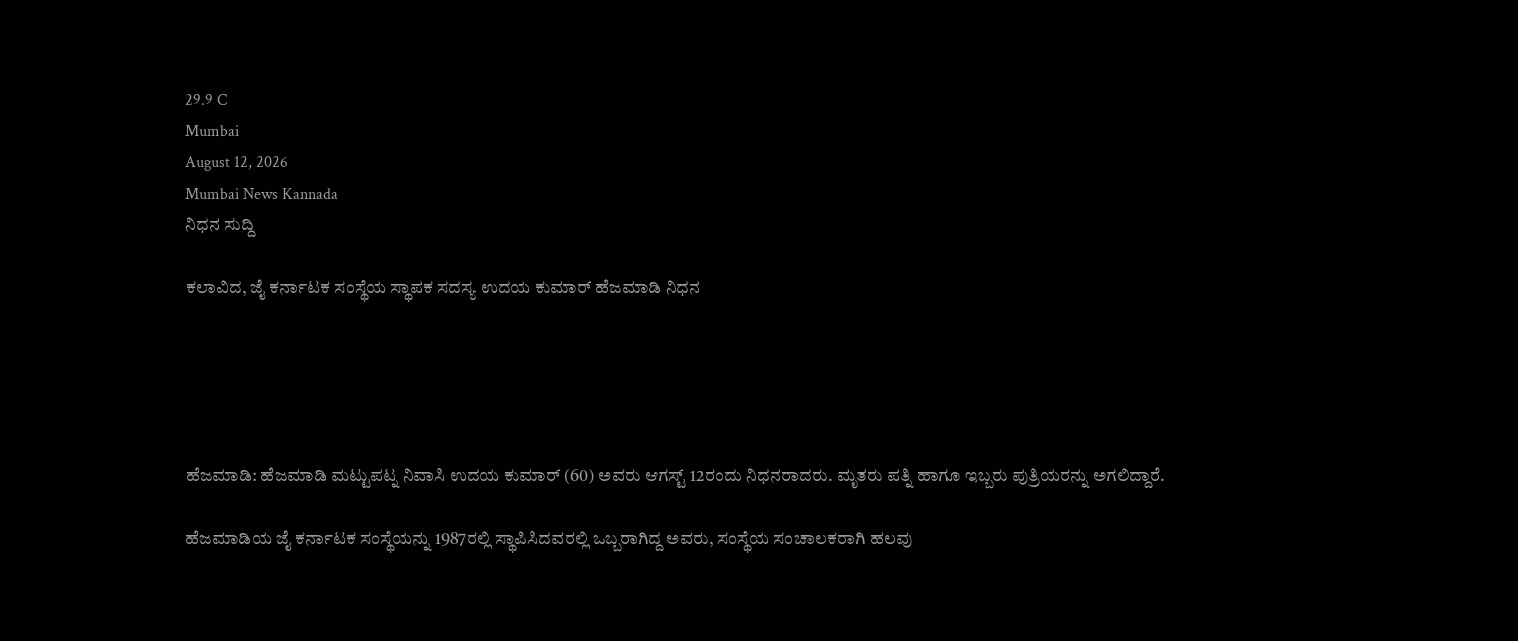29.9 C
Mumbai
August 12, 2026
Mumbai News Kannada
ನಿಧನ ಸುದ್ದಿ

ಕಲಾವಿದ, ಜೈ ಕರ್ನಾಟಕ ಸಂಸ್ಥೆಯ ಸ್ಥಾಪಕ ಸದಸ್ಯ ಉದಯ ಕುಮಾರ್ ಹೆಜಮಾಡಿ ನಿಧನ





ಹೆಜಮಾಡಿ: ಹೆಜಮಾಡಿ ಮಟ್ಟುಪಟ್ನ ನಿವಾಸಿ ಉದಯ ಕುಮಾರ್ (60) ಅವರು ಆಗಸ್ಟ್ 12ರಂದು ನಿಧನರಾದರು. ಮೃತರು ಪತ್ನಿ ಹಾಗೂ ಇಬ್ಬರು ಪುತ್ರಿಯರನ್ನು ಅಗಲಿದ್ದಾರೆ.

ಹೆಜಮಾಡಿಯ ಜೈ ಕರ್ನಾಟಕ ಸಂಸ್ಥೆಯನ್ನು 1987ರಲ್ಲಿ ಸ್ಥಾಪಿಸಿದವರಲ್ಲಿ ಒಬ್ಬರಾಗಿದ್ದ ಅವರು, ಸಂಸ್ಥೆಯ ಸಂಚಾಲಕರಾಗಿ ಹಲವು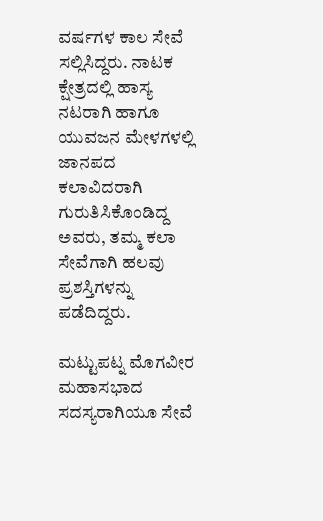ವರ್ಷಗಳ ಕಾಲ ಸೇವೆ ಸಲ್ಲಿಸಿದ್ದರು. ನಾಟಕ ಕ್ಷೇತ್ರದಲ್ಲಿ ಹಾಸ್ಯ ನಟರಾಗಿ ಹಾಗೂ ಯುವಜನ ಮೇಳಗಳಲ್ಲಿ ಜಾನಪದ ಕಲಾವಿದರಾಗಿ ಗುರುತಿಸಿಕೊಂಡಿದ್ದ ಅವರು, ತಮ್ಮ ಕಲಾ ಸೇವೆಗಾಗಿ ಹಲವು ಪ್ರಶಸ್ತಿಗಳನ್ನು ಪಡೆದಿದ್ದರು.

ಮಟ್ಟುಪಟ್ನ ಮೊಗವೀರ ಮಹಾಸಭಾದ ಸದಸ್ಯರಾಗಿಯೂ ಸೇವೆ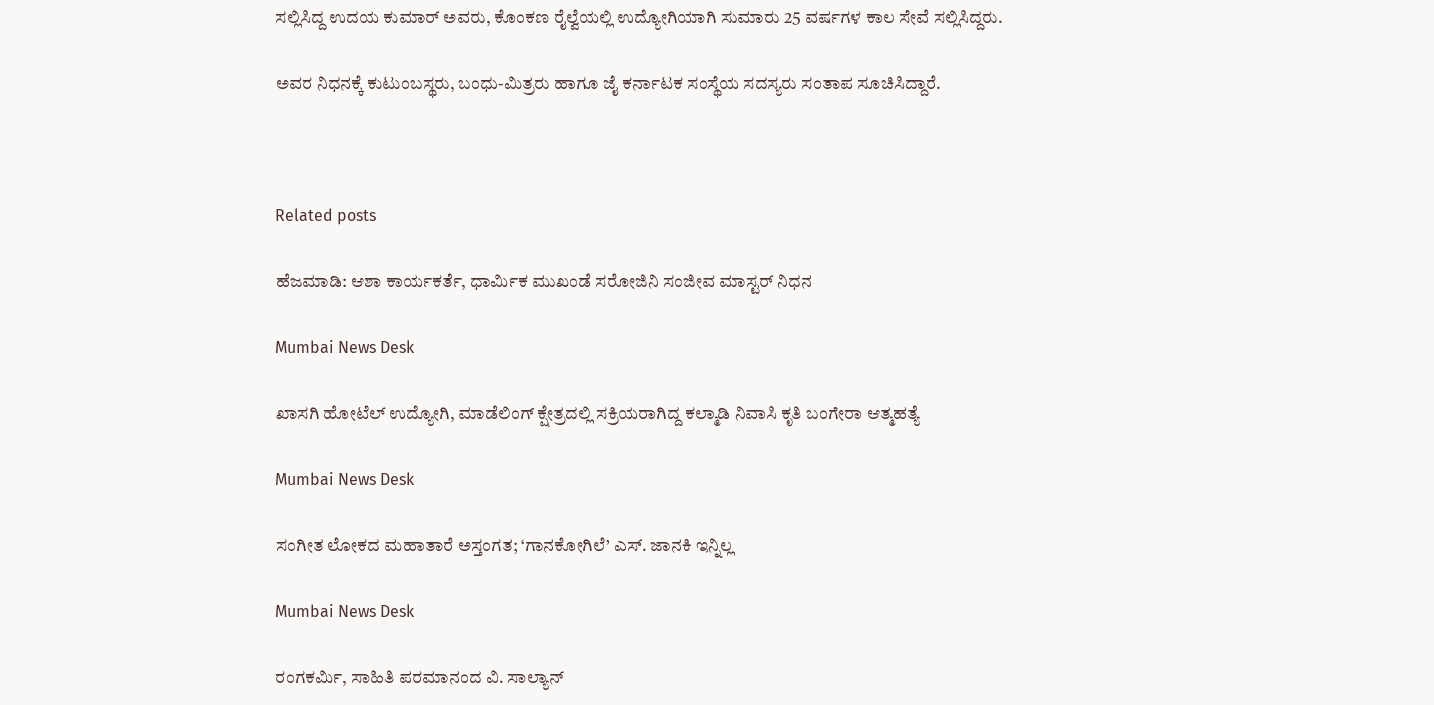ಸಲ್ಲಿಸಿದ್ದ ಉದಯ ಕುಮಾರ್ ಅವರು, ಕೊಂಕಣ ರೈಲ್ವೆಯಲ್ಲಿ ಉದ್ಯೋಗಿಯಾಗಿ ಸುಮಾರು 25 ವರ್ಷಗಳ ಕಾಲ ಸೇವೆ ಸಲ್ಲಿಸಿದ್ದರು.

ಅವರ ನಿಧನಕ್ಕೆ ಕುಟುಂಬಸ್ಥರು, ಬಂಧು-ಮಿತ್ರರು ಹಾಗೂ ಜೈ ಕರ್ನಾಟಕ ಸಂಸ್ಥೆಯ ಸದಸ್ಯರು ಸಂತಾಪ ಸೂಚಿಸಿದ್ದಾರೆ.



Related posts

ಹೆಜಮಾಡಿ: ಆಶಾ ಕಾರ್ಯಕರ್ತೆ, ಧಾರ್ಮಿಕ ಮುಖಂಡೆ ಸರೋಜಿನಿ ಸಂಜೀವ ಮಾಸ್ಟರ್ ನಿಧನ

Mumbai News Desk

ಖಾಸಗಿ ಹೋಟೆಲ್ ಉದ್ಯೋಗಿ, ಮಾಡೆಲಿಂಗ್ ಕ್ಷೇತ್ರದಲ್ಲಿ ಸಕ್ರಿಯರಾಗಿದ್ದ ಕಲ್ಮಾಡಿ ನಿವಾಸಿ ಕೃತಿ ಬಂಗೇರಾ ಆತ್ಮಹತ್ಯೆ

Mumbai News Desk

ಸಂಗೀತ ಲೋಕದ ಮಹಾತಾರೆ ಅಸ್ತಂಗತ; ‘ಗಾನಕೋಗಿಲೆ’ ಎಸ್. ಜಾನಕಿ ಇನ್ನಿಲ್ಲ

Mumbai News Desk

ರಂಗಕರ್ಮಿ, ಸಾಹಿತಿ ಪರಮಾನಂದ ವಿ. ಸಾಲ್ಯಾನ್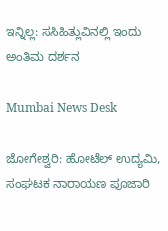ಇನ್ನಿಲ್ಲ: ಸಸಿಹಿತ್ಲುವಿನಲ್ಲಿ ಇಂದು ಅಂತಿಮ ದರ್ಶನ

Mumbai News Desk

ಜೋಗೇಶ್ವರಿ: ಹೋಟೆಲ್ ಉದ್ಯಮಿ, ಸಂಘಟಕ ನಾರಾಯಣ ಪೂಜಾರಿ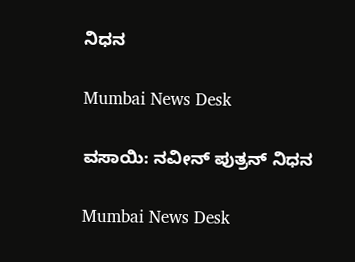ನಿಧನ

Mumbai News Desk

ವಸಾಯಿ: ನವೀನ್ ಪುತ್ರನ್ ನಿಧನ

Mumbai News Desk